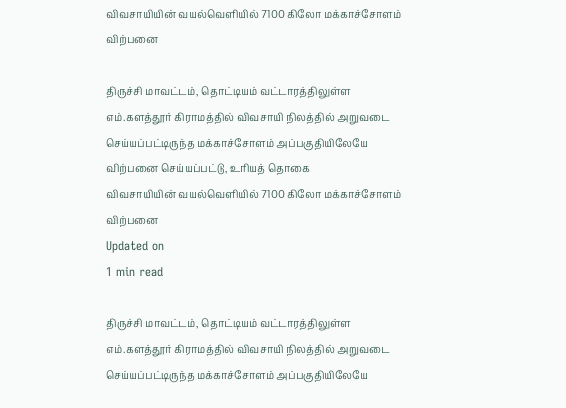விவசாயியின் வயல்வெளியில் 7100 கிலோ மக்காச்சோளம் விற்பனை

திருச்சி மாவட்டம், தொட்டியம் வட்டாரத்திலுள்ள எம்.களத்தூர் கிராமத்தில் விவசாயி நிலத்தில் அறுவடை செய்யப்பட்டிருந்த மக்காச்சோளம் அப்பகுதியிலேயே விற்பனை செய்யப்பட்டு, உரியத் தொகை
விவசாயியின் வயல்வெளியில் 7100 கிலோ மக்காச்சோளம் விற்பனை
Updated on
1 min read

திருச்சி மாவட்டம், தொட்டியம் வட்டாரத்திலுள்ள எம்.களத்தூர் கிராமத்தில் விவசாயி நிலத்தில் அறுவடை செய்யப்பட்டிருந்த மக்காச்சோளம் அப்பகுதியிலேயே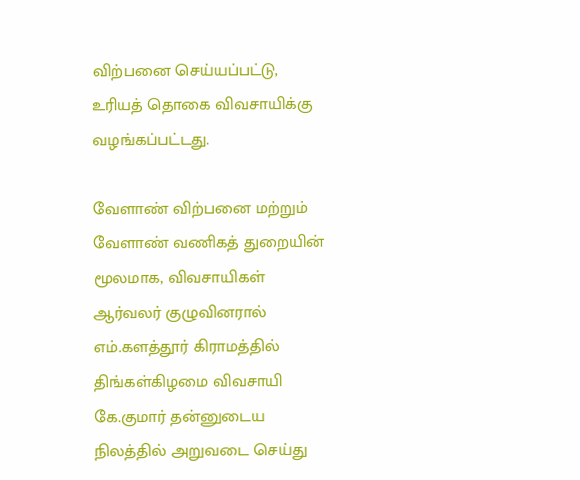விற்பனை செய்யப்பட்டு, உரியத் தொகை விவசாயிக்கு வழங்கப்பட்டது.

வேளாண் விற்பனை மற்றும் வேளாண் வணிகத் துறையின் மூலமாக, விவசாயிகள் ஆர்வலர் குழுவினரால் எம்.களத்தூர் கிராமத்தில் திங்கள்கிழமை விவசாயி கே.குமார் தன்னுடைய நிலத்தில் அறுவடை செய்து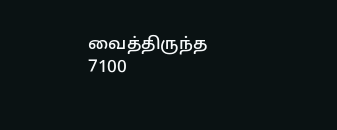வைத்திருந்த 7100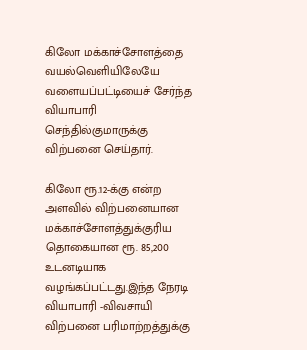கிலோ மக்காச்சோளத்தை வயல்வெளியிலேயே வளையப்பட்டியைச் சேர்ந்த வியாபாரி செந்தில்குமாருக்கு விற்பனை செய்தார்.

கிலோ ரூ.12-க்கு என்ற அளவில் விற்பனையான மக்காச்சோளத்துக்குரிய தொகையான ரூ. 85,200 உடனடியாக வழங்கப்பட்டது.இந்த நேரடி வியாபாரி -விவசாயி விற்பனை பரிமாற்றத்துக்கு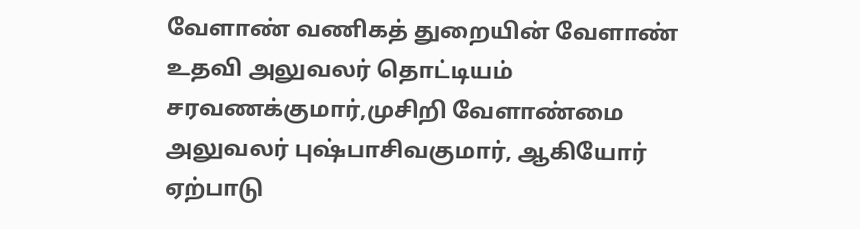வேளாண் வணிகத் துறையின் வேளாண் உதவி அலுவலர் தொட்டியம் சரவணக்குமார்,முசிறி வேளாண்மை அலுவலர் புஷ்பாசிவகுமார், ஆகியோர் ஏற்பாடு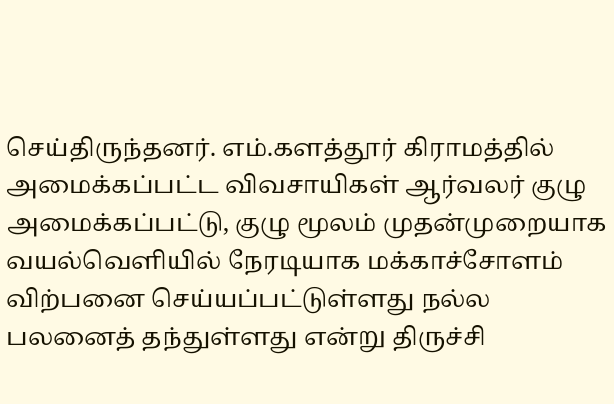செய்திருந்தனர். எம்.களத்தூர் கிராமத்தில் அமைக்கப்பட்ட விவசாயிகள் ஆர்வலர் குழு அமைக்கப்பட்டு, குழு மூலம் முதன்முறையாக வயல்வெளியில் நேரடியாக மக்காச்சோளம் விற்பனை செய்யப்பட்டுள்ளது நல்ல பலனைத் தந்துள்ளது என்று திருச்சி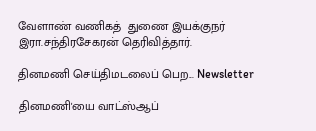வேளாண் வணிகத்  துணை இயக்குநர் இரா.சந்திரசேகரன் தெரிவித்தார்.

தினமணி செய்திமடலைப் பெற... Newsletter

தினமணி'யை வாட்ஸ்ஆப்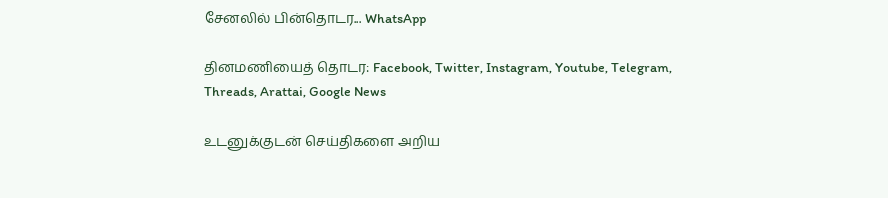சேனலில் பின்தொடர... WhatsApp

தினமணியைத் தொடர: Facebook, Twitter, Instagram, Youtube, Telegram, Threads, Arattai, Google News

உடனுக்குடன் செய்திகளை அறிய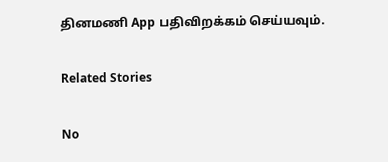தினமணி App பதிவிறக்கம் செய்யவும்.

Related Stories

No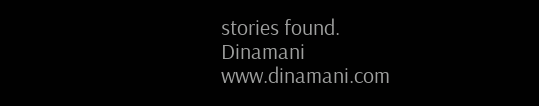stories found.
Dinamani
www.dinamani.com